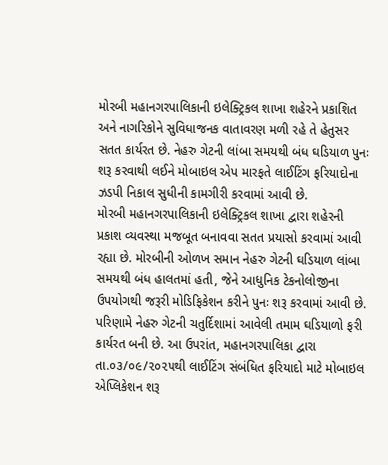મોરબી મહાનગરપાલિકાની ઇલેક્ટ્રિકલ શાખા શહેરને પ્રકાશિત અને નાગરિકોને સુવિધાજનક વાતાવરણ મળી રહે તે હેતુસર સતત કાર્યરત છે. નેહરુ ગેટની લાંબા સમયથી બંધ ઘડિયાળ પુનઃ શરૂ કરવાથી લઈને મોબાઇલ એપ મારફતે લાઈટિંગ ફરિયાદોના ઝડપી નિકાલ સુધીની કામગીરી કરવામાં આવી છે.
મોરબી મહાનગરપાલિકાની ઇલેક્ટ્રિકલ શાખા દ્વારા શહેરની પ્રકાશ વ્યવસ્થા મજબૂત બનાવવા સતત પ્રયાસો કરવામાં આવી રહ્યા છે. મોરબીની ઓળખ સમાન નેહરુ ગેટની ઘડિયાળ લાંબા સમયથી બંધ હાલતમાં હતી, જેને આધુનિક ટેકનોલોજીના ઉપયોગથી જરૂરી મોડિફિકેશન કરીને પુનઃ શરૂ કરવામાં આવી છે. પરિણામે નેહરુ ગેટની ચતુર્દિશામાં આવેલી તમામ ઘડિયાળો ફરી કાર્યરત બની છે. આ ઉપરાંત, મહાનગરપાલિકા દ્વારા તા.૦૩/૦૯/૨૦૨૫થી લાઈટિંગ સંબંધિત ફરિયાદો માટે મોબાઇલ એપ્લિકેશન શરૂ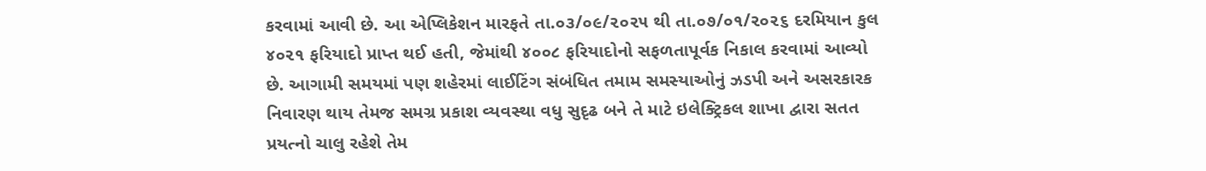કરવામાં આવી છે. આ એપ્લિકેશન મારફતે તા.૦૩/૦૯/૨૦૨૫ થી તા.૦૭/૦૧/૨૦૨૬ દરમિયાન કુલ ૪૦૨૧ ફરિયાદો પ્રાપ્ત થઈ હતી, જેમાંથી ૪૦૦૮ ફરિયાદોનો સફળતાપૂર્વક નિકાલ કરવામાં આવ્યો છે. આગામી સમયમાં પણ શહેરમાં લાઈટિંગ સંબંધિત તમામ સમસ્યાઓનું ઝડપી અને અસરકારક નિવારણ થાય તેમજ સમગ્ર પ્રકાશ વ્યવસ્થા વધુ સુદૃઢ બને તે માટે ઇલેક્ટ્રિકલ શાખા દ્વારા સતત પ્રયત્નો ચાલુ રહેશે તેમ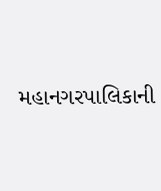મહાનગરપાલિકાની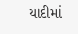યાદીમાં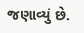જણાવ્યું છે.